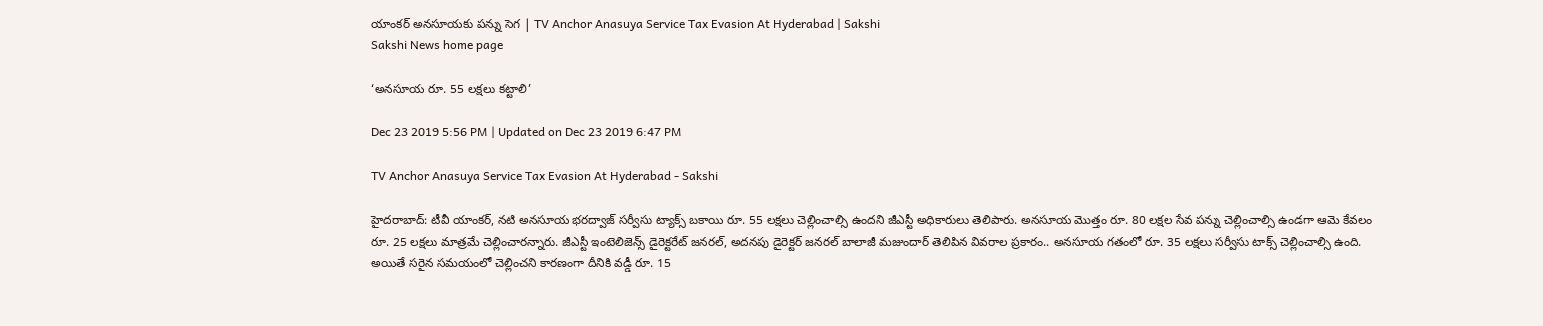యాంకర్ అనసూయకు పన్ను సెగ | TV Anchor Anasuya Service Tax Evasion At Hyderabad | Sakshi
Sakshi News home page

‘అనసూయ రూ. 55 లక్షలు కట్టాలి’

Dec 23 2019 5:56 PM | Updated on Dec 23 2019 6:47 PM

TV Anchor Anasuya Service Tax Evasion At Hyderabad - Sakshi

హైదరాబాద్‌: టీవీ యాంకర్‌, నటి అనసూయ భరద్వాజ్‌ సర్వీసు ట్యాక్స్‌ బకాయి రూ. 55 లక్షలు చెల్లించాల్సి ఉందని జీఎస్టీ అధికారులు తెలిపారు. అనసూయ మొత్తం రూ. 80 లక్షల సేవ పన్ను చెల్లించాల్సి ఉండగా ఆమె కేవలం రూ. 25 లక్షలు మాత్రమే చెల్లించారన్నారు. జీఎస్టీ ఇంటెలిజెన్స్‌ డైరెక్టరేట్ జనరల్‌, అదనపు డైరెక్టర్ జనరల్ బాలాజీ మజుందార్ తెలిపిన వివరాల ప్రకారం.. అనసూయ గతంలో రూ. 35 లక్షలు సర్వీసు టాక్స్‌ చెల్లించాల్సి ఉంది. అయితే సరైన సమయంలో చెల్లించని కారణంగా దీనికి వడ్డీ రూ. 15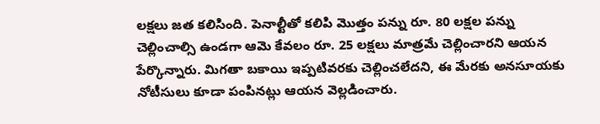లక్షలు జత కలిసింది. పెనాల్టీతో కలిపి మొత్తం పన్ను రూ. 80 లక్షల పన్ను చెల్లించాల్సి ఉండగా ఆమె కేవలం రూ. 25 లక్షలు మాత్రమే చెల్లించారని ఆయన పేర్కొన్నారు. మిగతా బకాయి ఇప్పటివరకు చెల్లించలేదని, ఈ మేరకు అనసూయకు నోటీసులు కూడా పంపినట్లు ఆయన వెల్లడించారు.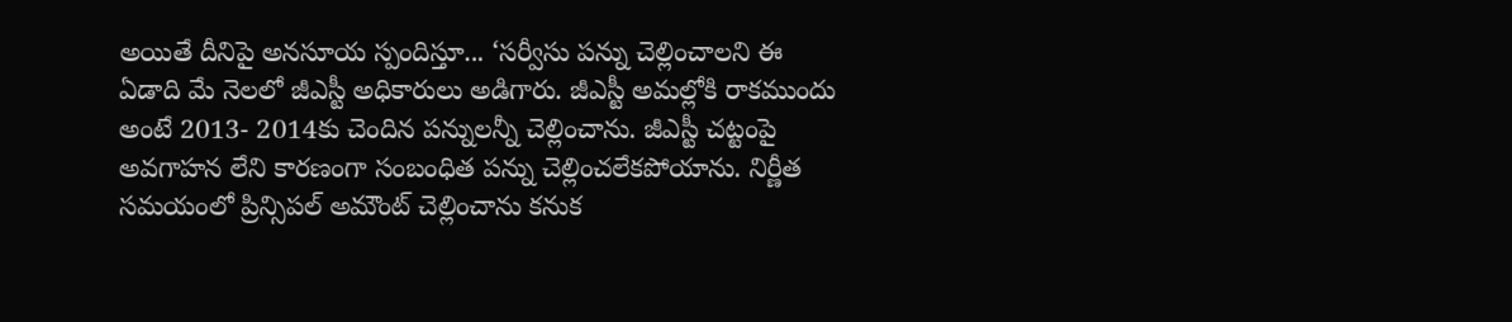అయితే దీనిపై అనసూయ స్పందిస్తూ... ‘సర్వీసు పన్ను చెల్లించాలని ఈ ఏడాది మే నెలలో జీఎస్టీ అధికారులు అడిగారు. జీఎస్టీ అమల్లోకి రాకముందు అంటే 2013- 2014కు చెందిన పన్నులన్నీ చెల్లించాను. జీఎస్టీ చట్టంపై అవగాహన లేని కారణంగా సంబంధిత పన్ను చెల్లించలేకపోయాను. నిర్ణీత సమయంలో ప్రిన్సిపల్‌ అమౌంట్‌ చెల్లించాను కనుక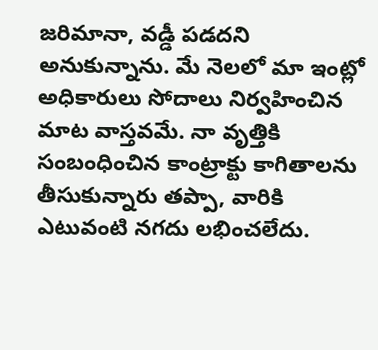జరిమానా, వడ్డీ పడదని అనుకున్నాను. మే నెలలో మా ఇంట్లో అధికారులు సోదాలు నిర్వహించిన మాట వాస్తవమే. నా వృత్తికి సంబంధించిన కాంట్రాక్టు కాగితాలను తీసుకున్నారు తప్పా, వారికి ఎటువంటి నగదు లభించలేదు.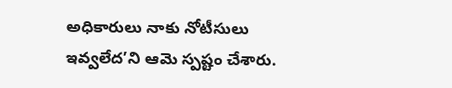అధికారులు నాకు నోటీసులు ఇవ్వలేద’ని ఆమె స్పష్టం చేశారు.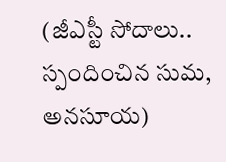(జీఎస్టీ సోదాలు.. స్పందించిన సుమ, అనసూయ)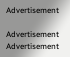Advertisement

Advertisement
Advertisement